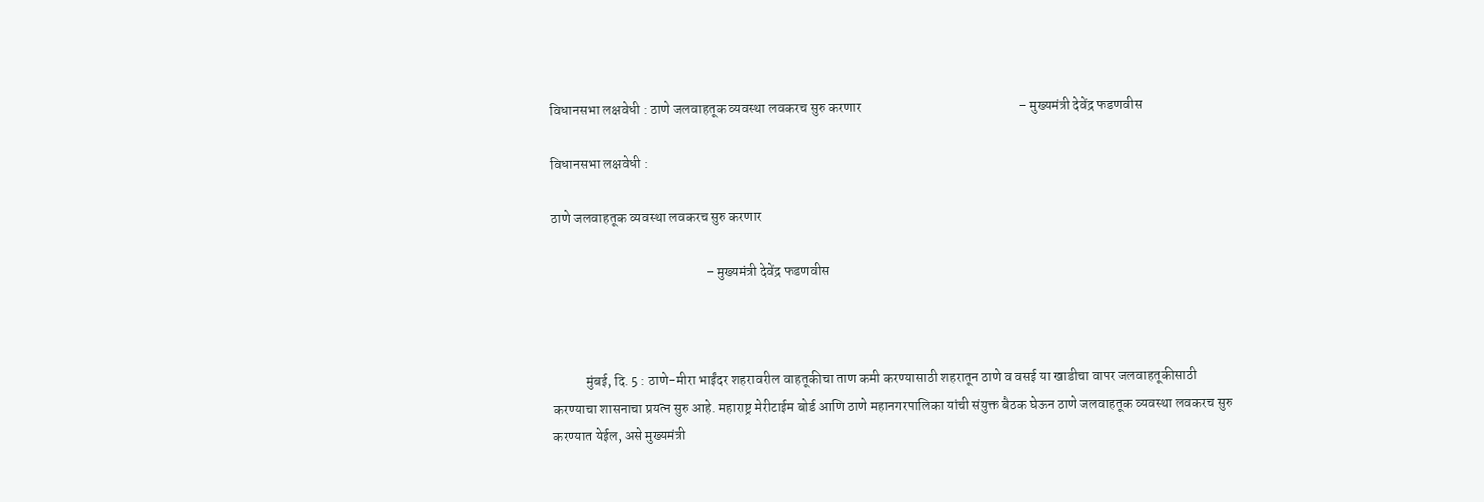विधानसभा लक्षवेधी : ठाणे जलवाहतूक व्यवस्था लवकरच सुरु करणार                                                         – मुख्यमंत्री देवेंद्र फडणवीस

विधानसभा लक्षवेधी :

ठाणे जलवाहतूक व्यवस्था लवकरच सुरु करणार

                                                        – मुख्यमंत्री देवेंद्र फडणवीस



            मुंबई, दि. 5 : ठाणे-मीरा भाईंदर शहरावरील वाहतूकीचा ताण कमी करण्यासाठी शहरातून ठाणे व वसई या खाडीचा वापर जलवाहतूकीसाठी करण्याचा शासनाचा प्रयत्न सुरु आहे. महाराष्ट्र मेरीटाईम बोर्ड आणि ठाणे महानगरपालिका यांची संयुक्त बैठक घेऊन ठाणे जलवाहतूक व्यवस्था लवकरच सुरु करण्यात येईल, असे मुख्यमंत्री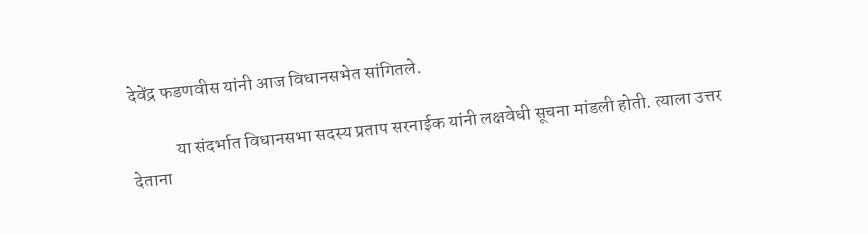देवेंद्र फडणवीस यांनी आज विधानसभेत सांगितले.

            या संदर्भात विधानसभा सदस्य प्रताप सरनाईक यांनी लक्षवेधी सूचना मांडली होती. त्याला उत्तर देताना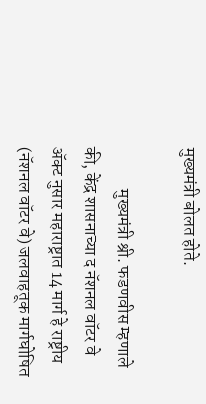मुख्यमंत्री बोलत होते.

            मुख्यमंत्री श्री. फडणवीस म्हणाले की, केंद्र शासनाच्या द नॅशनल वॉटर वे ॲक्ट नुसार महाराष्ट्रात 14 मार्ग हे राष्ट्रीय (नॅशनल वॉटर वे) जलवाहतूक मार्गघोषित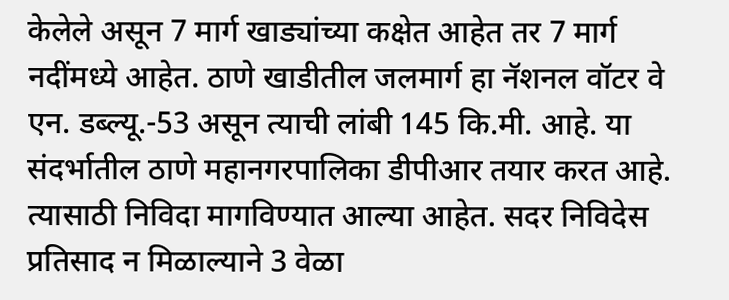केलेले असून 7 मार्ग खाड्यांच्या कक्षेत आहेत तर 7 मार्ग नदींमध्ये आहेत. ठाणे खाडीतील जलमार्ग हा नॅशनल वॉटर वे एन. डब्ल्यू.-53 असून त्याची लांबी 145 कि.मी. आहे. या संदर्भातील ठाणे महानगरपालिका डीपीआर तयार करत आहे. त्यासाठी निविदा मागविण्यात आल्या आहेत. सदर निविदेस प्रतिसाद न मिळाल्याने 3 वेळा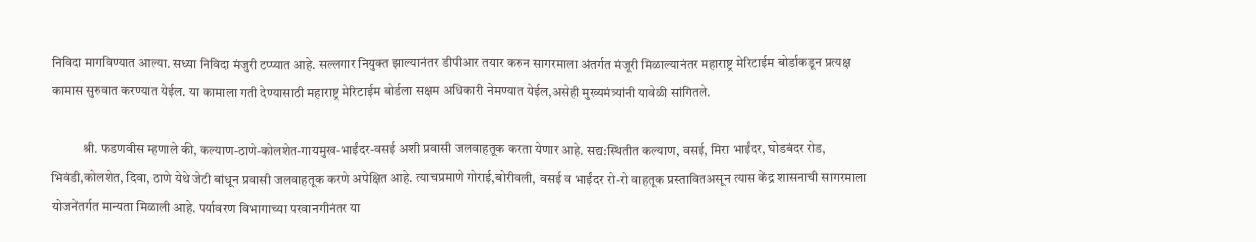निविदा मागविण्यात आल्या. सध्या निविदा मंजुरी टप्प्यात आहे. सल्लगार नियुक्त झाल्यानंतर डीपीआर तयार करुन सागरमाला अंतर्गत मंजूरी मिळाल्यानंतर महाराष्ट्र मेरिटाईम बोर्डाकडून प्रत्यक्ष कामास सुरुवात करण्यात येईल. या कामाला गती देण्यासाठी महाराष्ट्र मेरिटाईम बोर्डला सक्षम अधिकारी नेमण्यात येईल,असेही मुख्यमंत्र्यांनी यावेळी सांगितले.

            श्री. फडणवीस म्हणाले की, कल्याण-ठाणे-कोलशेत-गायमुख-भाईंदर-वसई अशी प्रवासी जलवाहतूक करता येणार आहे. सद्य:स्थितीत कल्याण, वसई, मिरा भाईंदर, घोडबंदर रोड, भिवंडी,कोलशेत, दिवा, ठाणे येथे जेटी बांधून प्रवासी जलवाहतूक करणे अपेक्षित आहे. त्याचप्रमाणे गोराई,बोरीवली, वसई व भाईंदर रो-रो वाहतूक प्रस्तावितअसून त्यास केंद्र शासनाची सागरमाला योजनेंतर्गत मान्यता मिळाली आहे. पर्यावरण विभागाच्या परवानगीनंतर या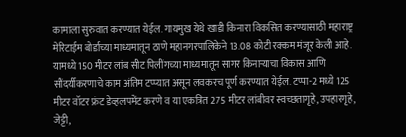कामाला सुरुवात करण्यात येईल. गायमुख येथे खाडी किनारा विकसित करण्यासाठी महाराष्ट्र मेरिटाईम बोर्डाच्या माध्यमातून ठाणे महानगरपालिकेने 13.08 कोटी रक्कम मंजूर केली आहे. यामध्ये 150 मीटर लांब सीट पिलींगच्या माध्यमातून सागर किनाऱ्याचा विकास आणि सौंदर्यीकरणाचे काम अंतिम टप्प्यात असून लवकरच पूर्ण करण्यात येईल. टप्पा-2 मध्ये 125 मीटर वॉटर फ्रंट डेव्हलपमेंट करणे व या एकत्रित 275 मीटर लांबीवर स्वच्छतागृहे, उपहारगृहे, जेट्टी,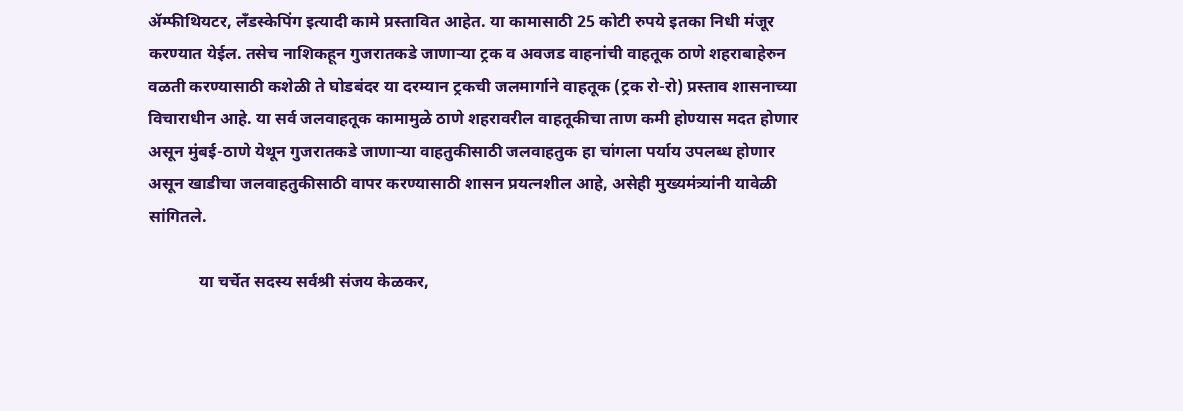ॲम्फीथियटर, लँडस्केपिंग इत्यादी कामे प्रस्तावित आहेत. या कामासाठी 25 कोटी रुपये इतका निधी मंजूर करण्यात येईल. तसेच नाशिकहून गुजरातकडे जाणाऱ्या ट्रक व अवजड वाहनांची वाहतूक ठाणे शहराबाहेरुन वळती करण्यासाठी कशेळी ते घोडबंदर या दरम्यान ट्रकची जलमार्गाने वाहतूक (ट्रक रो-रो) प्रस्ताव शासनाच्या विचाराधीन आहे. या सर्व जलवाहतूक कामामुळे ठाणे शहरावरील वाहतूकीचा ताण कमी होण्यास मदत होणार असून मुंबई-ठाणे येथून गुजरातकडे जाणाऱ्या वाहतुकीसाठी जलवाहतुक हा चांगला पर्याय उपलब्ध होणार असून खाडीचा जलवाहतुकीसाठी वापर करण्यासाठी शासन प्रयत्नशील आहे, असेही मुख्यमंत्र्यांनी यावेळी सांगितले.

            या चर्चेत सदस्य सर्वश्री संजय केळकर,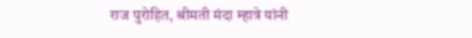राज पुरोहित, श्रीमती मंदा म्हात्रे यांनी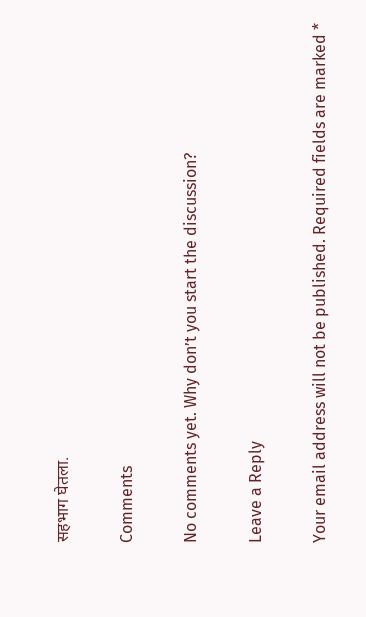सहभाग घेतला.

Comments

No comments yet. Why don’t you start the discussion?

Leave a Reply

Your email address will not be published. Required fields are marked *